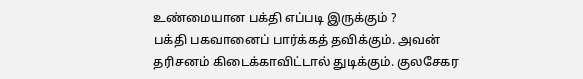உண்மையான பக்தி எப்படி இருக்கும் ?
பக்தி பகவானைப் பார்க்கத் தவிக்கும். அவன் தரிசனம் கிடைக்காவிட்டால் துடிக்கும். குலசேகர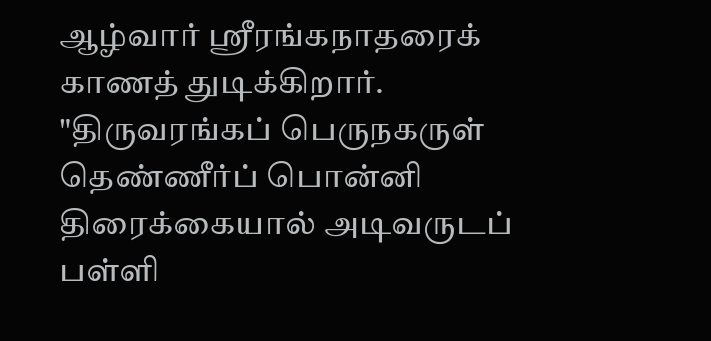ஆழ்வார் ஸ்ரீரங்கநாதரைக் காணத் துடிக்கிறார். "திருவரங்கப் பெருநகருள் தெண்ணீர்ப் பொன்னி திரைக்கையால் அடிவருடப் பள்ளி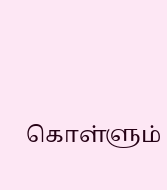கொள்ளும்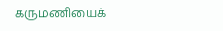கருமணியைக்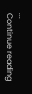...
Continue reading